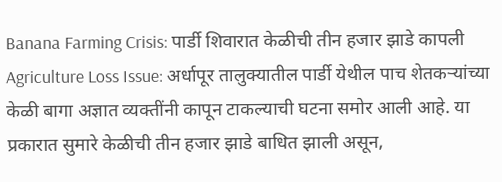Banana Farming Crisis: पार्डी शिवारात केळीची तीन हजार झाडे कापली
Agriculture Loss Issue: अर्धापूर तालुक्यातील पार्डी येथील पाच शेतकऱ्यांच्या केळी बागा अज्ञात व्यक्तींनी कापून टाकल्याची घटना समोर आली आहे. या प्रकारात सुमारे केळीची तीन हजार झाडे बाधित झाली असून,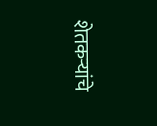शेतकऱ्यांचे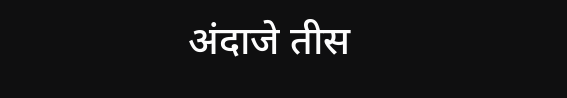अंदाजे तीस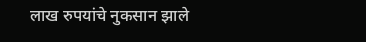लाख रुपयांचे नुकसान झाले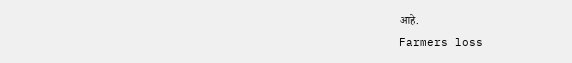आहे.
Farmers loss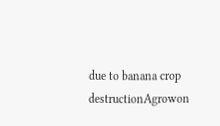due to banana crop destructionAgrowon